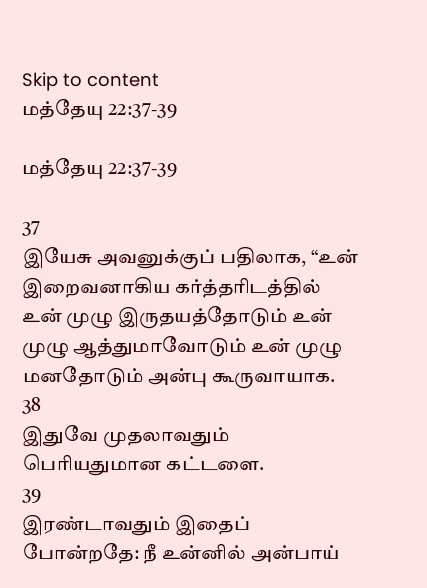Skip to content
மத்தேயு 22:37-39

மத்தேயு 22:37-39

37
இயேசு அவனுக்குப் பதிலாக, “உன் இறைவனாகிய கர்த்தரிடத்தில் உன் முழு இருதயத்தோடும் உன் முழு ஆத்துமாவோடும் உன் முழு மனதோடும் அன்பு கூருவாயாக.
38
இதுவே முதலாவதும் பெரியதுமான கட்டளை.
39
இரண்டாவதும் இதைப் போன்றதே: நீ உன்னில் அன்பாய்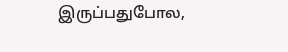இருப்பதுபோல,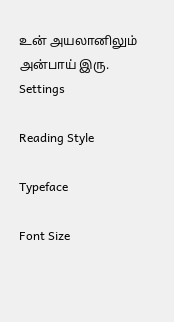உன் அயலானிலும் அன்பாய் இரு.
Settings

Reading Style

Typeface

Font Size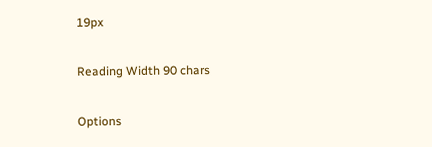19px

Reading Width 90 chars

Options